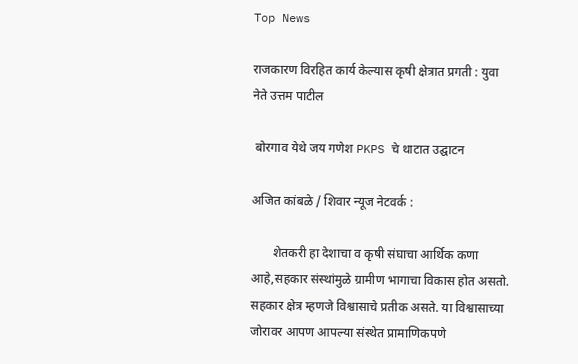Top News

राजकारण विरहित कार्य केल्यास कृषी क्षेत्रात प्रगती : युवा नेते उत्तम पाटील

 बोरगाव येथे जय गणेश PKPS चे थाटात उद्घाटन

अजित कांबळे / शिवार न्यूज नेटवर्क :

       शेतकरी हा देशाचा व कृषी संघाचा आर्थिक कणा आहे,सहकार संस्थांमुळे ग्रामीण भागाचा विकास होत असतो. सहकार क्षेत्र म्हणजे विश्वासाचे प्रतीक असते. या विश्वासाच्या जोरावर आपण आपल्या संस्थेत प्रामाणिकपणे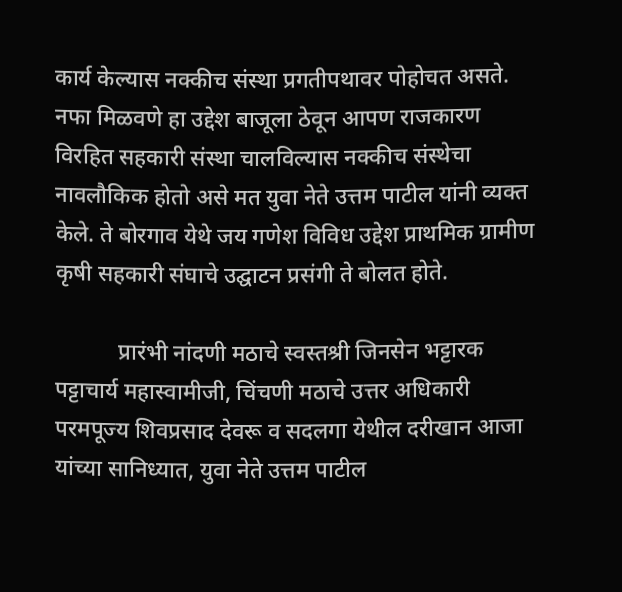कार्य केल्यास नक्कीच संस्था प्रगतीपथावर पोहोचत असते. नफा मिळवणे हा उद्देश बाजूला ठेवून आपण राजकारण विरहित सहकारी संस्था चालविल्यास नक्कीच संस्थेचा नावलौकिक होतो असे मत युवा नेते उत्तम पाटील यांनी व्यक्त केले. ते बोरगाव येथे जय गणेश विविध उद्देश प्राथमिक ग्रामीण कृषी सहकारी संघाचे उद्घाटन प्रसंगी ते बोलत होते.

           प्रारंभी नांदणी मठाचे स्वस्तश्री जिनसेन भट्टारक पट्टाचार्य महास्वामीजी, चिंचणी मठाचे उत्तर अधिकारी परमपूज्य शिवप्रसाद देवरू व सदलगा येथील दरीखान आजा यांच्या सानिध्यात, युवा नेते उत्तम पाटील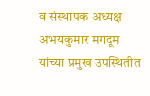व संस्थापक अध्यक्ष अभयकुमार मगदूम यांच्या प्रमुख उपस्थितीत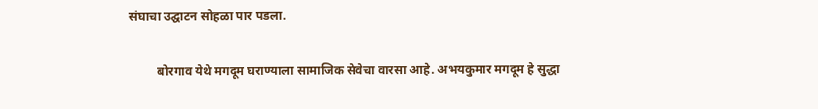संघाचा उद्घाटन सोहळा पार पडला.

         बोरगाव येथे मगदूम घराण्याला सामाजिक सेवेचा वारसा आहे. अभयकुमार मगदूम हे सुद्धा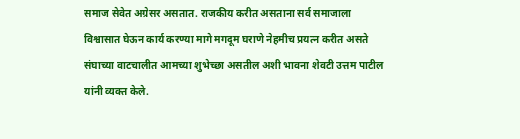समाज सेवेत अग्रेसर असतात. राजकीय करीत असताना सर्व समाजाला विश्वासात घेऊन कार्य करण्या मागे मगदूम घराणे नेहमीच प्रयत्न करीत असते संघाच्या वाटचालीत आमच्या शुभेच्छा असतील अशी भावना शेवटी उत्तम पाटील यांनी व्यक्त केले.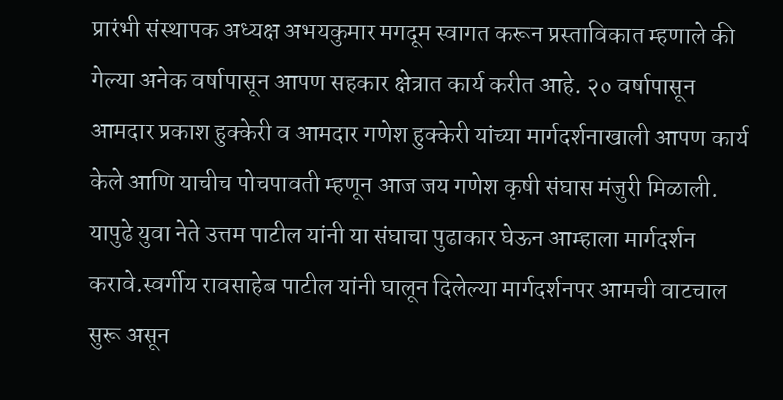प्रारंभी संस्थापक अध्यक्ष अभयकुमार मगदूम स्वागत करून प्रस्ताविकात म्हणाले की गेल्या अनेक वर्षापासून आपण सहकार क्षेत्रात कार्य करीत आहे. २० वर्षापासून आमदार प्रकाश हुक्केरी व आमदार गणेश हुक्केरी यांच्या मार्गदर्शनाखाली आपण कार्य केले आणि याचीच पोचपावती म्हणून आज जय गणेश कृषी संघास मंजुरी मिळाली. यापुढे युवा नेते उत्तम पाटील यांनी या संघाचा पुढाकार घेऊन आम्हाला मार्गदर्शन करावे.स्वर्गीय रावसाहेब पाटील यांनी घालून दिलेल्या मार्गदर्शनपर आमची वाटचाल सुरू असून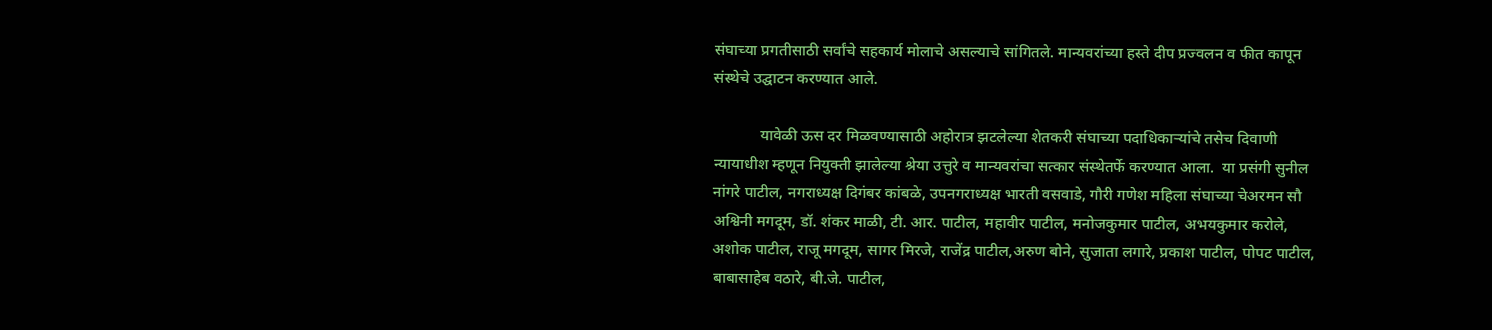संघाच्या प्रगतीसाठी सर्वांचे सहकार्य मोलाचे असल्याचे सांगितले. मान्यवरांच्या हस्ते दीप प्रज्वलन व फीत कापून संस्थेचे उद्घाटन करण्यात आले.

            यावेळी ऊस दर मिळवण्यासाठी अहोरात्र झटलेल्या शेतकरी संघाच्या पदाधिकाऱ्यांचे तसेच दिवाणी न्यायाधीश म्हणून नियुक्ती झालेल्या श्रेया उत्तुरे व मान्यवरांचा सत्कार संस्थेतर्फे करण्यात आला.  या प्रसंगी सुनील नांगरे पाटील, नगराध्यक्ष दिगंबर कांबळे, उपनगराध्यक्ष भारती वसवाडे, गौरी गणेश महिला संघाच्या चेअरमन सौ अश्विनी मगदूम, डॉ. शंकर माळी, टी. आर. पाटील, महावीर पाटील, मनोजकुमार पाटील, अभयकुमार करोले, अशोक पाटील, राजू मगदूम, सागर मिरजे, राजेंद्र पाटील,अरुण बोने, सुजाता लगारे, प्रकाश पाटील, पोपट पाटील, बाबासाहेब वठारे, बी.जे. पाटील,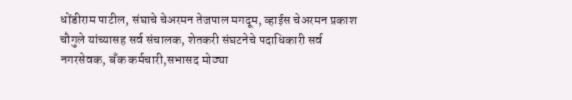धोंडीराम पाटील, संघाचे चेअरमन तेजपाल मगदूम, व्हाईस चेअरमन प्रकाश चौगुले यांच्यासह सर्व संचालक, शेतकरी संघटनेचे पदाधिकारी सर्व नगरसेवक, बँक कर्मचारी,सभासद मोठ्या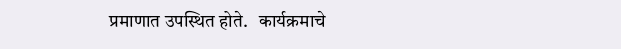प्रमाणात उपस्थित होते.   कार्यक्रमाचे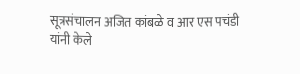सूत्रसंचालन अजित कांबळे व आर एस पचंडी यांनी केले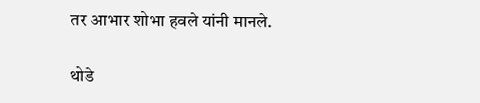तर आभार शोभा हवले यांनी मानले.

थोडे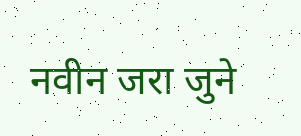नवीन जरा जुने